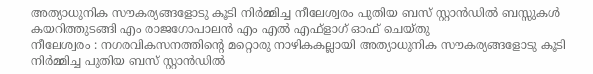അത്യാധുനിക സൗകര്യങ്ങളോടു കൂടി നിർമ്മിച്ച നീലേശ്വരം പുതിയ ബസ് സ്റ്റാൻഡിൽ ബസ്സുകൾ കയറിത്തുടങ്ങി എം രാജഗോപാലൻ എം എൽ എഫ്ളാഗ് ഓഫ് ചെയ്തു
നീലേശ്വരം : നഗരവികസനത്തിന്റെ മറ്റൊരു നാഴികകല്ലായി അത്യാധുനിക സൗകര്യങ്ങളോടു കൂടി നിർമ്മിച്ച പുതിയ ബസ് സ്റ്റാൻഡിൽ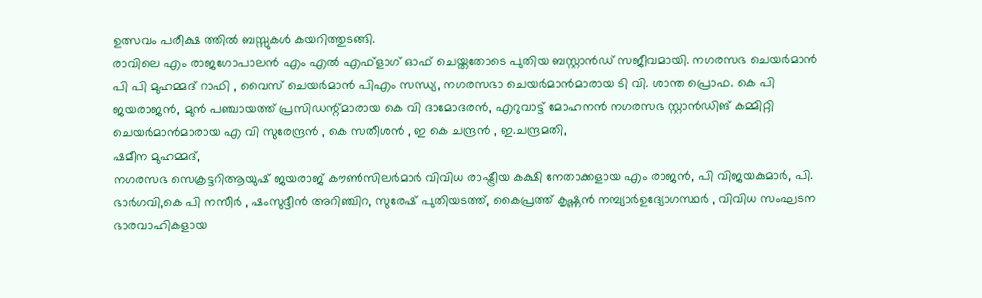ഉത്സവം പരീക്ഷ ത്തിൽ ബസ്സുകൾ കയറിത്തുടങ്ങി.
രാവിലെ എം രാജഗോപാലൻ എം എൽ എഫ്ളാഗ് ഓഫ് ചെയ്തതോടെ പുതിയ ബസ്റ്റാൻഡ് സജീവമായി. നഗരസഭ ചെയർമാൻ പി പി മുഹമ്മദ് റാഫി , വൈസ് ചെയർമാൻ പിഎം സന്ധ്യ, നഗരസഭാ ചെയർമാൻമാരായ ടി വി. ശാന്ത പ്രൊഫ. കെ പി ജയരാജൻ, മുൻ പഞ്ചായത്ത് പ്രസിഡന്റ്മാരായ കെ വി ദാമോദരൻ, എറുവാട്ട് മോഹനൻ നഗരസഭ സ്റ്റാൻഡിങ് കമ്മിറ്റി ചെയർമാൻമാരായ എ വി സുരേന്ദ്രൻ , കെ സതീശൻ , ഇ കെ ചന്ദ്രൻ , ഇ.ചന്ദ്രമതി,
ഷമീന മുഹമ്മദ്,
നഗരസഭ സെക്രട്ടറിആയുഷ് ജയരാജ് കൗൺസിലർമാർ വിവിധ രാഷ്ട്രീയ കക്ഷി നേതാക്കളായ എം രാജൻ, പി വിജയകുമാർ, പി. ഭാർഗവി,കെ പി നസീർ , ഷംസുദ്ദീൻ അറിഞ്ചിറ, സുരേഷ് പുതിയടത്ത്, കൈപ്രത്ത് കൃഷ്ണൻ നമ്പ്യാർഉദ്യോഗസ്ഥർ , വിവിധ സംഘടന ഭാരവാഹികളായ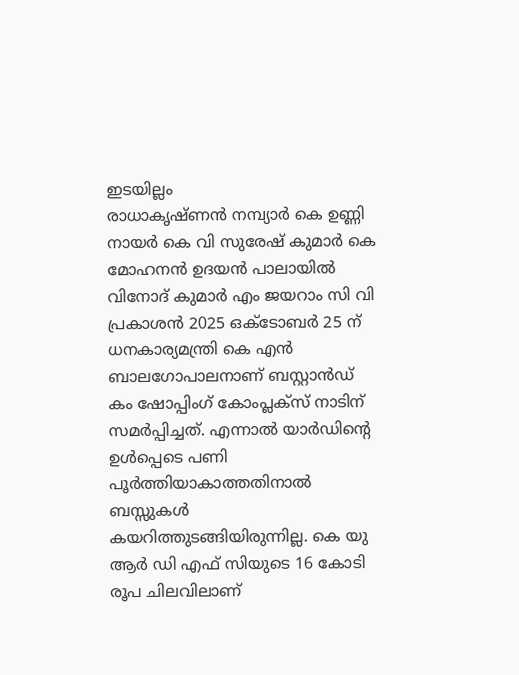ഇടയില്ലം
രാധാകൃഷ്ണൻ നമ്പ്യാർ കെ ഉണ്ണി നായർ കെ വി സുരേഷ് കുമാർ കെ മോഹനൻ ഉദയൻ പാലായിൽ വിനോദ് കുമാർ എം ജയറാം സി വി പ്രകാശൻ 2025 ഒക്ടോബർ 25 ന് ധനകാര്യമന്ത്രി കെ എൻ ബാലഗോപാലനാണ് ബസ്റ്റാൻഡ് കം ഷോപ്പിംഗ് കോംപ്ലക്സ് നാടിന് സമർപ്പിച്ചത്. എന്നാൽ യാർഡിൻ്റെ ഉൾപ്പെടെ പണി പൂർത്തിയാകാത്തതിനാൽ ബസ്സുകൾ കയറിത്തുടങ്ങിയിരുന്നില്ല. കെ യു ആർ ഡി എഫ് സിയുടെ 16 കോടി രൂപ ചിലവിലാണ്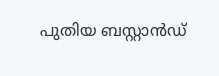പുതിയ ബസ്റ്റാൻഡ്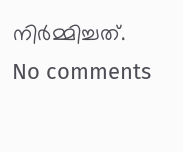നിർമ്മിച്ചത്.
No comments